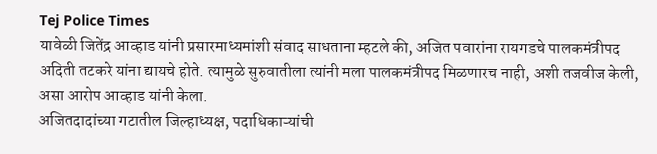Tej Police Times
यावेळी जितेंद्र आव्हाड यांनी प्रसारमाध्यमांशी संवाद साधताना म्हटले की, अजित पवारांना रायगडचे पालकमंत्रीपद अदिती तटकरे यांना द्यायचे होते. त्यामुळे सुरुवातीला त्यांनी मला पालकमंत्रीपद मिळणारच नाही, अशी तजवीज केली, असा आरोप आव्हाड यांनी केला.
अजितदादांच्या गटातील जिल्हाध्यक्ष, पदाधिकाऱ्यांची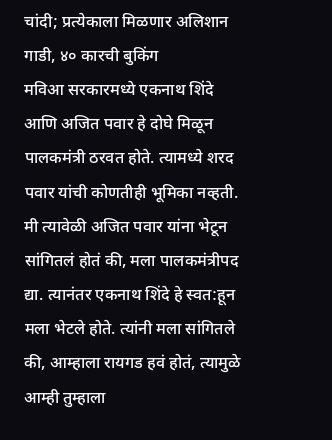चांदी; प्रत्येकाला मिळणार अलिशान गाडी, ४० कारची बुकिंग
मविआ सरकारमध्ये एकनाथ शिंदे आणि अजित पवार हे दोघे मिळून पालकमंत्री ठरवत होते. त्यामध्ये शरद पवार यांची कोणतीही भूमिका नव्हती. मी त्यावेळी अजित पवार यांना भेटून सांगितलं होतं की, मला पालकमंत्रीपद द्या. त्यानंतर एकनाथ शिंदे हे स्वत:हून मला भेटले होते. त्यांनी मला सांगितले की, आम्हाला रायगड हवं होतं, त्यामुळे आम्ही तुम्हाला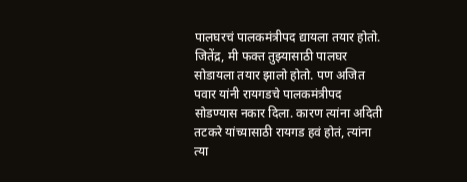पालघरचं पालकमंत्रीपद द्यायला तयार होतो. जितेंद्र, मी फक्त तुझ्यासाठी पालघर सोडायला तयार झालो होतो. पण अजित पवार यांनी रायगडचे पालकमंत्रीपद सोडण्यास नकार दिला. कारण त्यांना अदिती तटकरे यांच्यासाठी रायगड हवं होतं, त्यांना त्या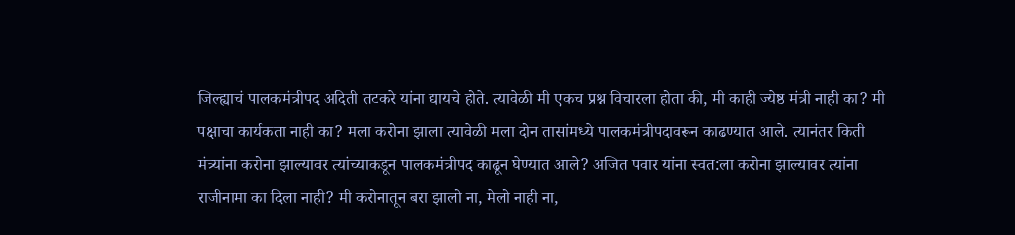जिल्ह्याचं पालकमंत्रीपद अदिती तटकरे यांना द्यायचे होते. त्यावेळी मी एकच प्रश्न विचारला होता की, मी काही ज्येष्ठ मंत्री नाही का? मी पक्षाचा कार्यकता नाही का? मला करोना झाला त्यावेळी मला दोन तासांमध्ये पालकमंत्रीपदावरून काढण्यात आले. त्यानंतर किती मंत्र्यांना करोना झाल्यावर त्यांच्याकडून पालकमंत्रीपद काढून घेण्यात आले? अजित पवार यांना स्वत:ला करोना झाल्यावर त्यांना राजीनामा का दिला नाही? मी करोनातून बरा झालो ना, मेलो नाही ना,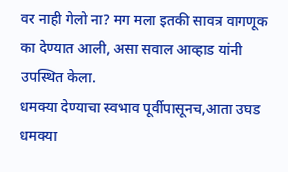वर नाही गेलो ना? मग मला इतकी सावत्र वागणूक का देण्यात आली, असा सवाल आव्हाड यांनी उपस्थित केला.
धमक्या देण्याचा स्वभाव पूर्वीपासूनच,आता उघड धमक्या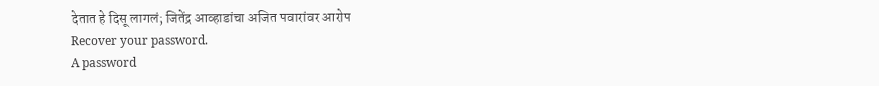देतात हे दिसू लागलं; जितेंद्र आव्हाडांचा अजित पवारांवर आरोप
Recover your password.
A password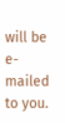will be e-mailed to you.